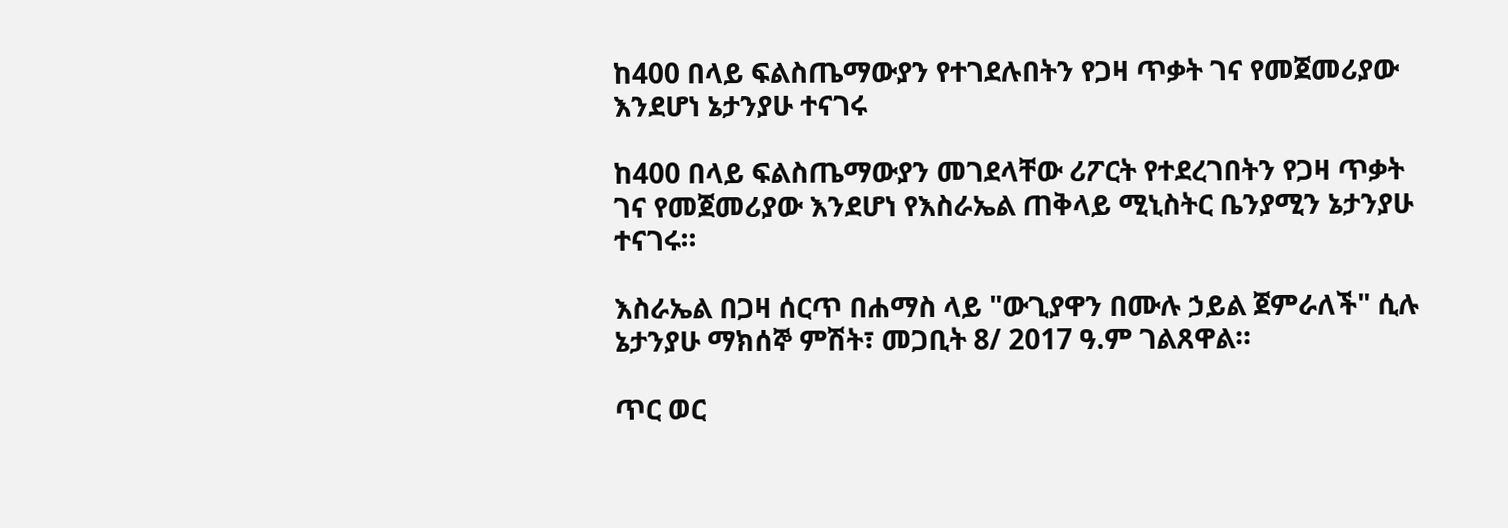ከ400 በላይ ፍልስጤማውያን የተገደሉበትን የጋዛ ጥቃት ገና የመጀመሪያው እንደሆነ ኔታንያሁ ተናገሩ

ከ400 በላይ ፍልስጤማውያን መገደላቸው ሪፖርት የተደረገበትን የጋዛ ጥቃት ገና የመጀመሪያው እንደሆነ የእስራኤል ጠቅላይ ሚኒስትር ቤንያሚን ኔታንያሁ ተናገሩ።

እስራኤል በጋዛ ሰርጥ በሐማስ ላይ "ውጊያዋን በሙሉ ኃይል ጀምራለች" ሲሉ ኔታንያሁ ማክሰኞ ምሽት፣ መጋቢት 8/ 2017 ዓ.ም ገልጸዋል።

ጥር ወር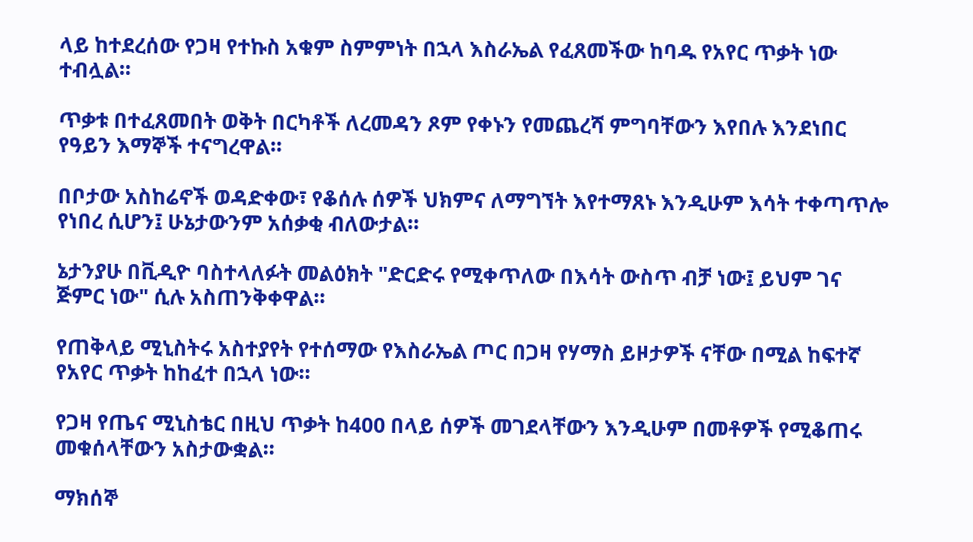ላይ ከተደረሰው የጋዛ የተኩስ አቁም ስምምነት በኋላ እስራኤል የፈጸመችው ከባዱ የአየር ጥቃት ነው ተብሏል።

ጥቃቱ በተፈጸመበት ወቅት በርካቶች ለረመዳን ጾም የቀኑን የመጨረሻ ምግባቸውን እየበሉ እንደነበር የዓይን እማኞች ተናግረዋል።

በቦታው አስከሬኖች ወዳድቀው፣ የቆሰሉ ሰዎች ህክምና ለማግኘት እየተማጸኑ እንዲሁም እሳት ተቀጣጥሎ የነበረ ሲሆን፤ ሁኔታውንም አሰቃቂ ብለውታል።

ኔታንያሁ በቪዲዮ ባስተላለፉት መልዕክት "ድርድሩ የሚቀጥለው በእሳት ውስጥ ብቻ ነው፤ ይህም ገና ጅምር ነው" ሲሉ አስጠንቅቀዋል።

የጠቅላይ ሚኒስትሩ አስተያየት የተሰማው የእስራኤል ጦር በጋዛ የሃማስ ይዞታዎች ናቸው በሚል ከፍተኛ የአየር ጥቃት ከከፈተ በኋላ ነው።

የጋዛ የጤና ሚኒስቴር በዚህ ጥቃት ከ400 በላይ ሰዎች መገደላቸውን እንዲሁም በመቶዎች የሚቆጠሩ መቁሰላቸውን አስታውቋል።

ማክሰኞ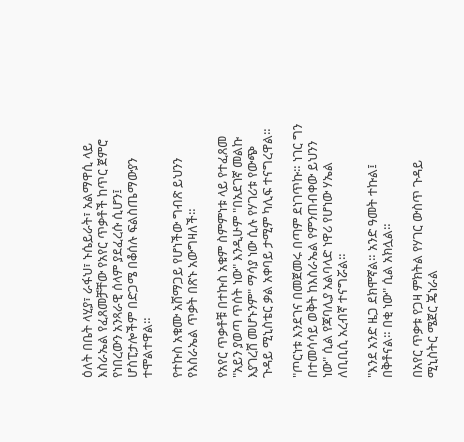ዕለት በቤት ላሂያ፣ ራፋህ፣ ኑሴይራት፣ አልማዋሲ ላይ እስራኤል የፈጸመቻቸው የአየር ጥቃቶች ከጥር ጀምሮ የነበረውን አንጻራዊ ሰላም ያደፈረሱ ሲሆን፤ ሆስፒታሎችም በድጋሜ በቆሰሉ ፍልስጤማውያን ተሞልተዋል።

የተኩስ አቁሙ አሸማጋይ የሆነችው ግብጽ ይህንን የእስራኤል ጥቃት በጽኑ አውግዛለች።

የአየር ጥቃቶቹ በተኩስ አቁም ስምምነቱ ላይ የተፈጸመ "አይን ያወጣ ጥሰት ነው" እንዲሁም "በአደገኛ መልኩ እያገረሸ መሆኑንም" ማሳያ ነው ሲሉ የሃገሪቱ የውጭ ጉዳይ ሚኒስቴር ቃል አቀባይ ታሚም ካሊፍ ተናግረዋል።

"ጦርነቱ እንደገና በመጀመሩ በጣም ደነገጥኩ። ነገር ግን በተመሳሳይ ወቅት ከእስራኤል የምንጠብቀው ይህንን ነው" ሲል የጃባሊያ አልባላድ ነዋሪ የሆነው ሃኤል ለቢቢሲ አረብኛ ተናግሯል።

"እንደ አንድ ዜጋ ደክሞኛል። አንድ ዓመት ተኩል፤ በቅቶናል። በቂ ነው" ሲል አክሏል።

በአየር ጥቃቱ የጋዛ ምክትል የሃገር ውስጥ ጉዳይ ሚኒስትር ሜጀር ጄነራል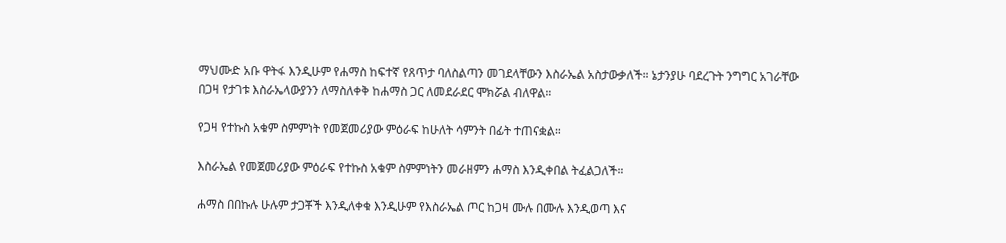ማህሙድ አቡ ዋትፋ እንዲሁም የሐማስ ከፍተኛ የጸጥታ ባለስልጣን መገደላቸውን እስራኤል አስታውቃለች። ኔታንያሁ ባደረጉት ንግግር አገራቸው በጋዛ የታገቱ እስራኤላውያንን ለማስለቀቅ ከሐማስ ጋር ለመደራደር ሞክሯል ብለዋል።

የጋዛ የተኩስ አቁም ስምምነት የመጀመሪያው ምዕራፍ ከሁለት ሳምንት በፊት ተጠናቋል።

እስራኤል የመጀመሪያው ምዕራፍ የተኩስ አቁም ስምምነትን መራዘምን ሐማስ እንዲቀበል ትፈልጋለች።

ሐማስ በበኩሉ ሁሉም ታጋቾች እንዲለቀቁ እንዲሁም የእስራኤል ጦር ከጋዛ ሙሉ በሙሉ እንዲወጣ እና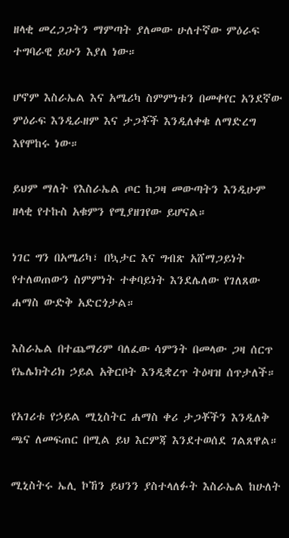ዘላቂ መረጋጋትን ማምጣት ያለመው ሁለተኛው ምዕራፍ ተግባራዊ ይሁን እያለ ነው።

ሆኖም እስራኤል እና አሜሪካ ስምምነቱን በመቀየር አንደኛው ምዕራፍ እንዲራዘም እና ታጋቾች እንዲለቀቁ ለማድረግ እየሞከሩ ነው።

ይህም ማለት የእስራኤል ጦር ከጋዛ መውጣትን እንዲሁም ዘላቂ የተኩስ አቁምን የሚያዘገየው ይሆናል።

ነገር ግን በአሜሪካ፣ በኳታር እና ግብጽ አሸማጋይነት የተለወጠውን ስምምነት ተቀባይነት እንደሌለው የገለጸው ሐማስ ውድቅ አድርጎታል።

እስራኤል በተጨማሪም ባለፈው ሳምንት በመላው ጋዛ ሰርጥ የኤሌክትሪክ ኃይል አቅርቦት እንዲቋረጥ ትዕዛዝ ሰጥታለች።

የአገሪቱ የኃይል ሚኒስትር ሐማስ ቀሪ ታጋቾችን እንዲለቅ ጫና ለመፍጠር በሚል ይህ እርምጃ እንደተወሰደ ገልጸዋል።

ሚኒስትሩ ኤሊ ኮኸን ይህንን ያስተላለፉት እስራኤል ከሁለት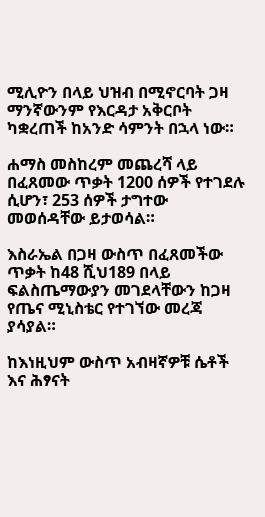ሚሊዮን በላይ ህዝብ በሚኖርባት ጋዛ ማንኛውንም የእርዳታ አቅርቦት ካቋረጠች ከአንድ ሳምንት በኋላ ነው።

ሐማስ መስከረም መጨረሻ ላይ በፈጸመው ጥቃት 1200 ሰዎች የተገደሉ ሲሆን፣ 253 ሰዎች ታግተው መወሰዳቸው ይታወሳል።

እስራኤል በጋዛ ውስጥ በፈጸመችው ጥቃት ከ48 ሺህ189 በላይ ፍልስጤማውያን መገደላቸውን ከጋዛ የጤና ሚኒስቴር የተገኘው መረጃ ያሳያል።

ከእነዚህም ውስጥ አብዛኛዎቹ ሴቶች እና ሕፃናት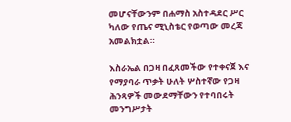መሆናቸውንም በሐማስ አስተዳደር ሥር ካለው የጤና ሚኒስቴር የወጣው መረጃ አመልክቷል።

እስራኤል በጋዛ በፈጸመችው የተቀናጀ እና የማያባራ ጥቃት ሁለት ሦስተኛው የጋዛ ሕንጻዎች መውደማቸውን የተባበሩት መንግሥታት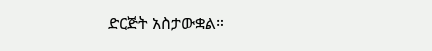ድርጅት አስታውቋል።